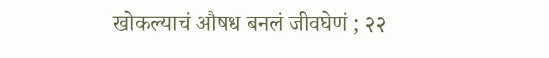खोकल्याचं औषध बनलं जीवघेणं ; २२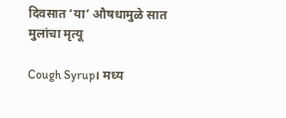दिवसात ‘या’ औषधामुळे सात मुलांचा मृत्यू

Cough Syrup। मध्य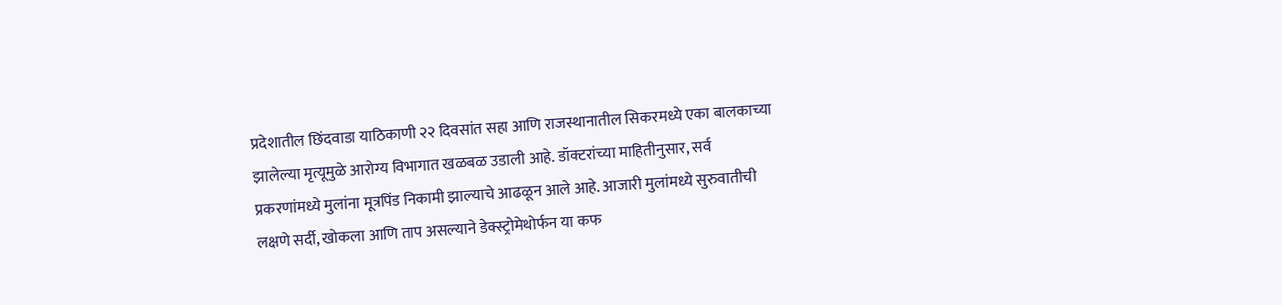प्रदेशातील छिंदवाडा याठिकाणी २२ दिवसांत सहा आणि राजस्थानातील सिकरमध्ये एका बालकाच्या झालेल्या मृत्यूमुळे आरोग्य विभागात खळबळ उडाली आहे. डॉक्टरांच्या माहितीनुसार, सर्व प्रकरणांमध्ये मुलांना मूत्रपिंड निकामी झाल्याचे आढळून आले आहे. आजारी मुलांमध्ये सुरुवातीची लक्षणे सर्दी, खोकला आणि ताप असल्याने डेक्स्ट्रोमेथोर्फन या कफ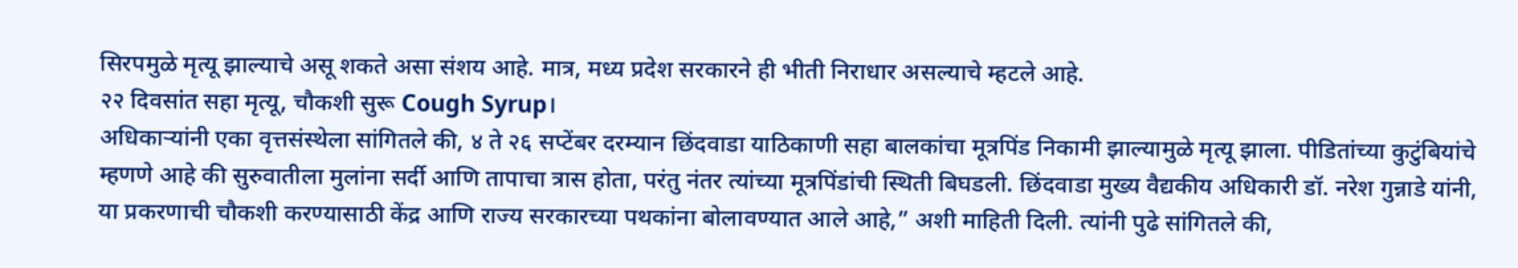सिरपमुळे मृत्यू झाल्याचे असू शकते असा संशय आहे. मात्र, मध्य प्रदेश सरकारने ही भीती निराधार असल्याचे म्हटले आहे.
२२ दिवसांत सहा मृत्यू, चौकशी सुरू Cough Syrup।
अधिकाऱ्यांनी एका वृत्तसंस्थेला सांगितले की, ४ ते २६ सप्टेंबर दरम्यान छिंदवाडा याठिकाणी सहा बालकांचा मूत्रपिंड निकामी झाल्यामुळे मृत्यू झाला. पीडितांच्या कुटुंबियांचे म्हणणे आहे की सुरुवातीला मुलांना सर्दी आणि तापाचा त्रास होता, परंतु नंतर त्यांच्या मूत्रपिंडांची स्थिती बिघडली. छिंदवाडा मुख्य वैद्यकीय अधिकारी डॉ. नरेश गुन्नाडे यांनी, या प्रकरणाची चौकशी करण्यासाठी केंद्र आणि राज्य सरकारच्या पथकांना बोलावण्यात आले आहे,” अशी माहिती दिली. त्यांनी पुढे सांगितले की,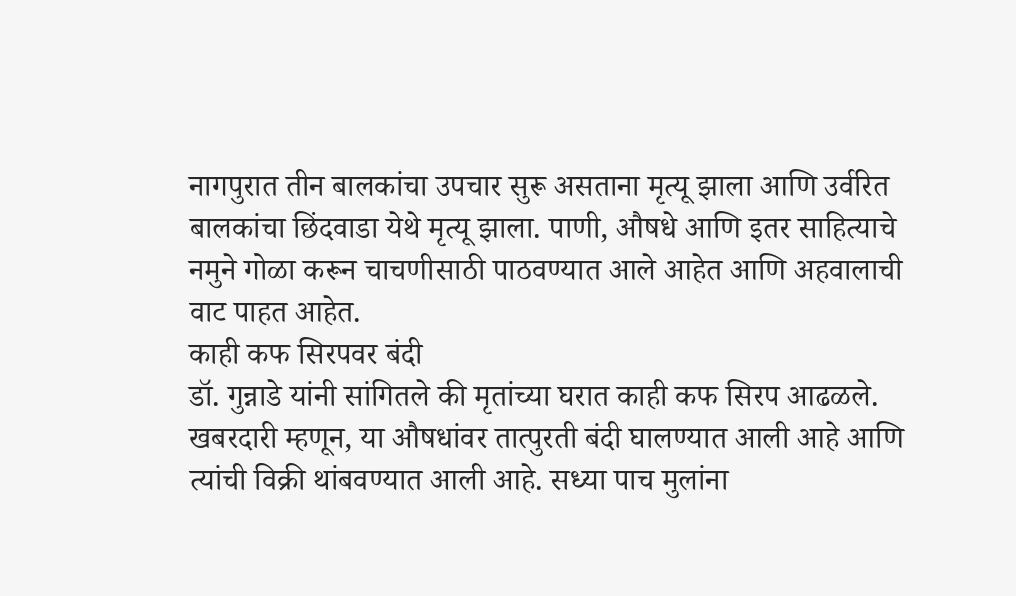नागपुरात तीन बालकांचा उपचार सुरू असताना मृत्यू झाला आणि उर्वरित बालकांचा छिंदवाडा येथे मृत्यू झाला. पाणी, औषधे आणि इतर साहित्याचे नमुने गोळा करून चाचणीसाठी पाठवण्यात आले आहेत आणि अहवालाची वाट पाहत आहेत.
काही कफ सिरपवर बंदी
डॉ. गुन्नाडे यांनी सांगितले की मृतांच्या घरात काही कफ सिरप आढळले. खबरदारी म्हणून, या औषधांवर तात्पुरती बंदी घालण्यात आली आहे आणि त्यांची विक्री थांबवण्यात आली आहे. सध्या पाच मुलांना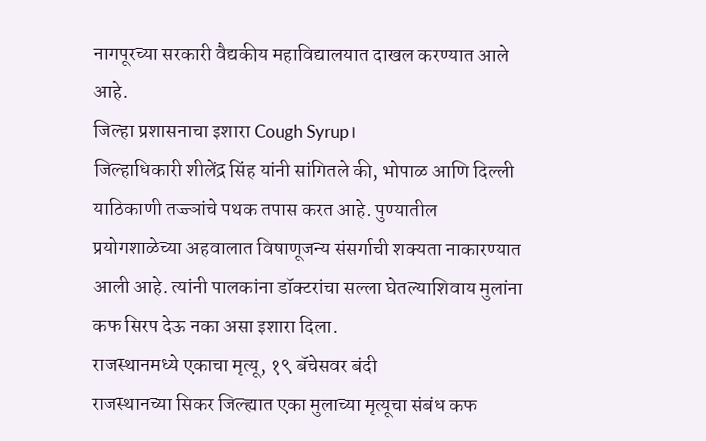नागपूरच्या सरकारी वैद्यकीय महाविद्यालयात दाखल करण्यात आले आहे.
जिल्हा प्रशासनाचा इशारा Cough Syrup।
जिल्हाधिकारी शीलेंद्र सिंह यांनी सांगितले की, भोपाळ आणि दिल्ली याठिकाणी तज्ज्ञांचे पथक तपास करत आहे. पुण्यातील प्रयोगशाळेच्या अहवालात विषाणूजन्य संसर्गाची शक्यता नाकारण्यात आली आहे. त्यांनी पालकांना डॉक्टरांचा सल्ला घेतल्याशिवाय मुलांना कफ सिरप देऊ नका असा इशारा दिला.
राजस्थानमध्ये एकाचा मृत्यू, १९ बॅचेसवर बंदी
राजस्थानच्या सिकर जिल्ह्यात एका मुलाच्या मृत्यूचा संबंध कफ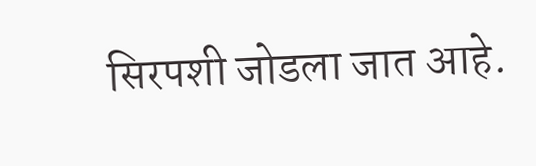सिरपशी जोडला जात आहे.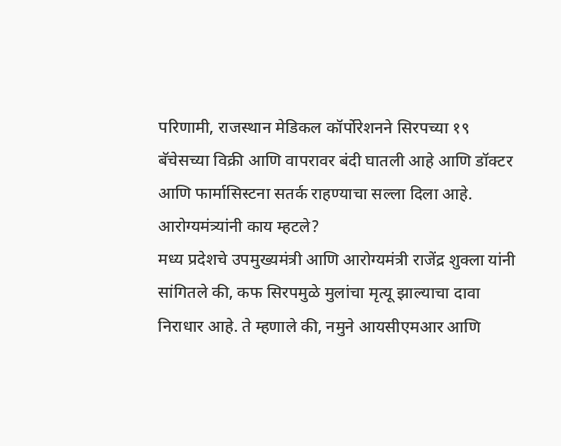परिणामी, राजस्थान मेडिकल कॉर्पोरेशनने सिरपच्या १९ बॅचेसच्या विक्री आणि वापरावर बंदी घातली आहे आणि डॉक्टर आणि फार्मासिस्टना सतर्क राहण्याचा सल्ला दिला आहे.
आरोग्यमंत्र्यांनी काय म्हटले?
मध्य प्रदेशचे उपमुख्यमंत्री आणि आरोग्यमंत्री राजेंद्र शुक्ला यांनी सांगितले की, कफ सिरपमुळे मुलांचा मृत्यू झाल्याचा दावा निराधार आहे. ते म्हणाले की, नमुने आयसीएमआर आणि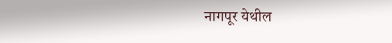नागपूर येथील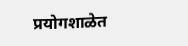प्रयोगशाळेत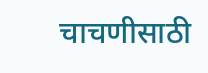चाचणीसाठी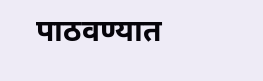पाठवण्यात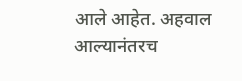आले आहेत. अहवाल आल्यानंतरच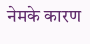नेमके कारण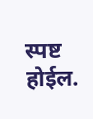स्पष्ट होईल.